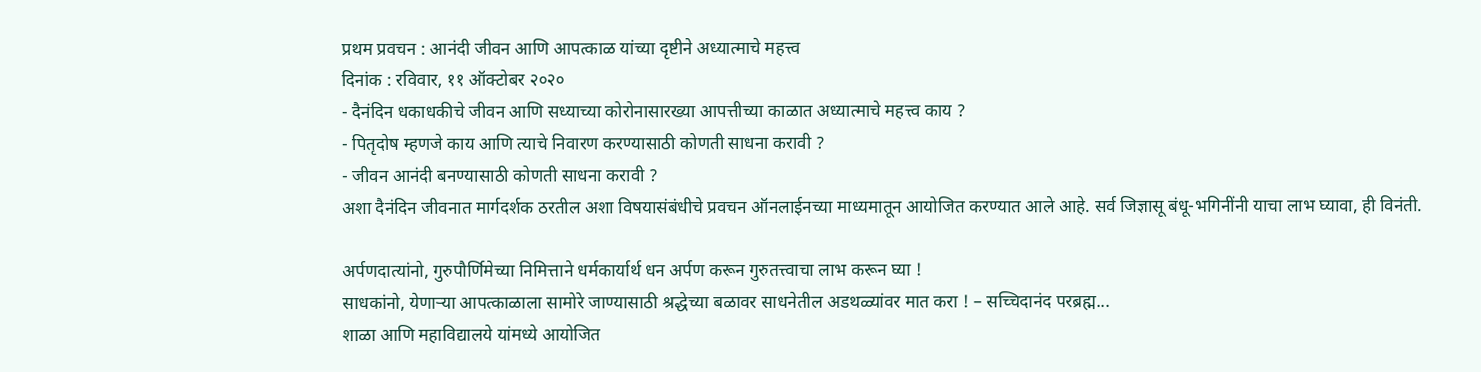प्रथम प्रवचन : आनंदी जीवन आणि आपत्काळ यांच्या दृष्टीने अध्यात्माचे महत्त्व
दिनांक : रविवार, ११ ऑक्टोबर २०२०
- दैनंदिन धकाधकीचे जीवन आणि सध्याच्या कोरोनासारख्या आपत्तीच्या काळात अध्यात्माचे महत्त्व काय ?
- पितृदोष म्हणजे काय आणि त्याचे निवारण करण्यासाठी कोणती साधना करावी ?
- जीवन आनंदी बनण्यासाठी कोणती साधना करावी ?
अशा दैनंदिन जीवनात मार्गदर्शक ठरतील अशा विषयासंबंधीचे प्रवचन ऑनलाईनच्या माध्यमातून आयोजित करण्यात आले आहे. सर्व जिज्ञासू बंधू-भगिनींनी याचा लाभ घ्यावा, ही विनंती.

अर्पणदात्यांनो, गुरुपौर्णिमेच्या निमित्ताने धर्मकार्यार्थ धन अर्पण करून गुरुतत्त्वाचा लाभ करून घ्या !
साधकांनो, येणाऱ्या आपत्काळाला सामोरे जाण्यासाठी श्रद्धेच्या बळावर साधनेतील अडथळ्यांवर मात करा ! – सच्चिदानंद परब्रह्म...
शाळा आणि महाविद्यालये यांमध्ये आयोजित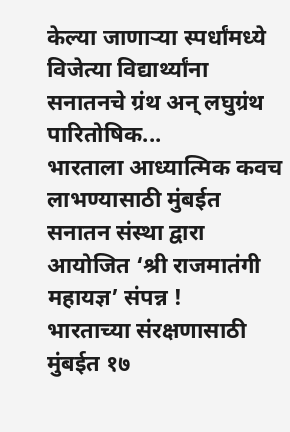केल्या जाणाऱ्या स्पर्धांमध्ये विजेत्या विद्यार्थ्यांना सनातनचे ग्रंथ अन् लघुग्रंथ पारितोषिक...
भारताला आध्यात्मिक कवच लाभण्यासाठी मुंबईत सनातन संस्था द्वारा आयोजित ‘श्री राजमातंगी महायज्ञ’ संपन्न !
भारताच्या संरक्षणासाठी मुंबईत १७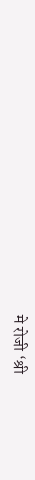मे रोजी ‘श्री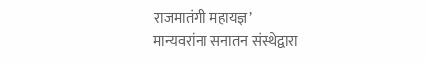राजमातंगी महायज्ञ’
मान्यवरांना सनातन संस्थेद्वारा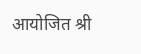आयोजित श्री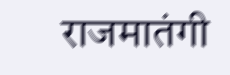राजमातंगी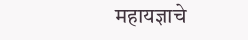महायज्ञाचे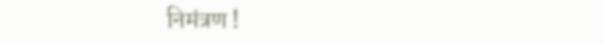निमंत्रण !